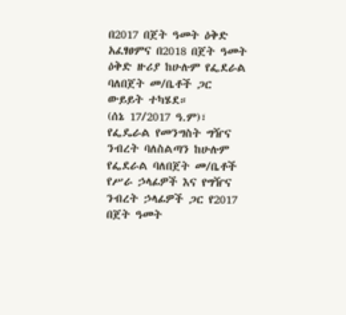በ2017 በጀት ዓመት ዕቅድ አፈፃፀምና በ2018 በጀት ዓመት ዕቅድ ዙሪያ ከሁሉም የፌደራል ባለበጀት መ/ቤቶች ጋር ውይይት ተካሄደ።
(ሰኔ 17/2017 ዓ.ም)፣ የፌዴራል የመንግስት ግዥና ንብረት ባለስልጣን ከሁሉም የፌደራል ባለበጀት መ/ቤቶች የሥራ ኃላፊዎች እና የግዥና ንብረት ኃላፊዎች ጋር የ2017 በጀት ዓመት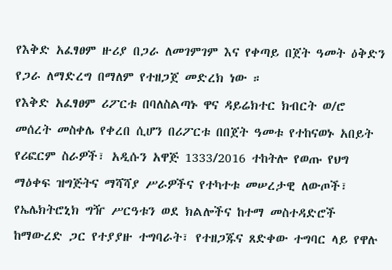የእቅድ አፈፃፀም ዙሪያ በጋራ ለመገምገም እና የቀጣይ በጀት ዓመት ዕቅድን የጋራ ለማድረግ በማለም የተዘጋጀ መድረክ ነው ።
የእቅድ አፈፃፀም ሪፖርቱ በባለስልጣኑ ዋና ዳይሬክተር ክብርት ወ/ሮ መሰረት መስቀሌ የቀረበ ሲሆን በሪፖርቱ በበጀት ዓመቱ የተከናወኑ አበይት የሪፎርም ስራዎች፣ አዲሱን አዋጅ 1333/2016 ተከትሎ የወጡ የህግ ማዕቀፍ ዝግጅትና ማሻሻያ ሥራዎችና የተካተቱ መሠረታዊ ለውጦች፣ የኤሌክትሮኒክ ግዥ ሥርዓቱን ወደ ክልሎችና ከተማ መስተዳድሮች ከማውረድ ጋር የተያያዙ ተግባራት፣ የተዘጋጁና ጸድቀው ተግባር ላይ የዋሉ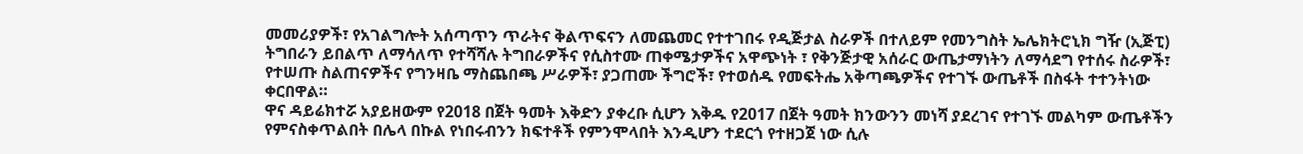መመሪያዎች፣ የአገልግሎት አሰጣጥን ጥራትና ቅልጥፍናን ለመጨመር የተተገበሩ የዲጅታል ስራዎች በተለይም የመንግስት ኤሌክትሮኒክ ግዥ (ኢጅፒ) ትግበራን ይበልጥ ለማሳለጥ የተሻሻሉ ትግበራዎችና የሲስተሙ ጠቀሜታዎችና አዋጭነት ፣ የቅንጅታዊ አሰራር ውጤታማነትን ለማሳደግ የተሰሩ ስራዎች፣ የተሠጡ ስልጠናዎችና የግንዛቤ ማስጨበጫ ሥራዎች፣ ያጋጠሙ ችግሮች፣ የተወሰዱ የመፍትሔ አቅጣጫዎችና የተገኙ ውጤቶች በስፋት ተተንትነው ቀርበዋል።
ዋና ዳይሬክተሯ አያይዘውም የ2018 በጀት ዓመት እቅድን ያቀረቡ ሲሆን እቅዱ የ2017 በጀት ዓመት ክንውንን መነሻ ያደረገና የተገኙ መልካም ውጤቶችን የምናስቀጥልበት በሌላ በኩል የነበሩብንን ክፍተቶች የምንሞላበት እንዲሆን ተደርጎ የተዘጋጀ ነው ሲሉ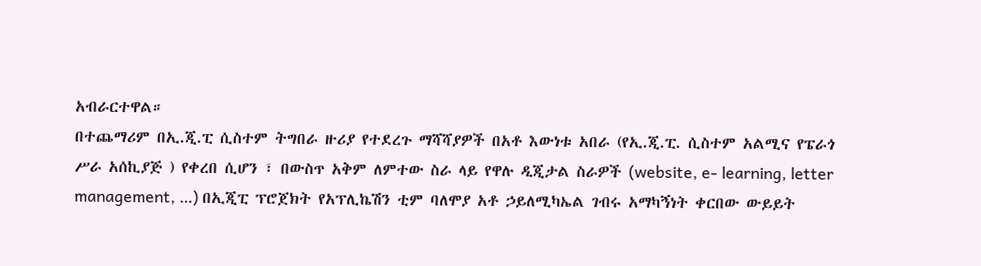አብራርተዋል።
በተጨማሪም በኢ.ጂ.ፒ ሲስተም ትግበራ ዙሪያ የተደረጉ ማሻሻያዎች በአቶ እውነቱ አበራ (የኢ.ጂ.ፒ. ሲስተም አልሚና የፔራጎ ሥራ አሰኪያጅ ) የቀረበ ሲሆን ፣ በውስጥ አቅም ለምተው ስራ ላይ የዋሉ ዲጂታል ስራዎች (website, e- learning, letter management, …) በኢጂፒ ፕሮጀክት የአፕሊኬሽን ቲም ባለሞያ አቶ ኃይለሚካኤል ገብሩ አማካኝነት ቀርበው ውይይት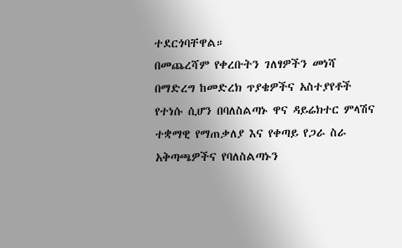ተደርጎባቸዋል።
በመጨረሻም የቀረቡትን ገለፃዎችን መነሻ በማድረግ ከመድረክ ጥያቄዎችና አስተያየቶች የተነሱ ሲሆን በባለስልጣኑ ዋና ዳይሬክተር ምላሽና ተቋማዊ የማጠቃለያ እና የቀጣይ የጋራ ስራ አቅጣጫዎችና የባለስልጣኑን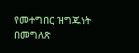የመተግበር ዝግጁነት በመግለጽ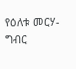የዕለቱ መርሃ-ግብር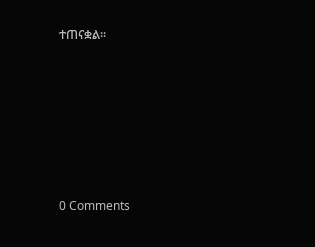ተጠናቋል።










0 Comments